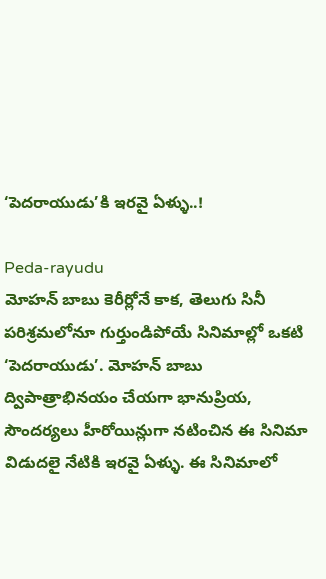‘పెదరాయుడు’కి ఇరవై ఏళ్ళు..!

Peda-rayudu
మోహన్ బాబు కెరీర్లోనే కాక, తెలుగు సినీ పరిశ్రమలోనూ గుర్తుండిపోయే సినిమాల్లో ఒకటి ‘పెదరాయుడు’. మోహన్ బాబు ద్విపాత్రాభినయం చేయగా భానుప్రియ, సౌందర్యలు హీరోయిన్లుగా నటించిన ఈ సినిమా విడుదలై నేటికి ఇరవై ఏళ్ళు. ఈ సినిమాలో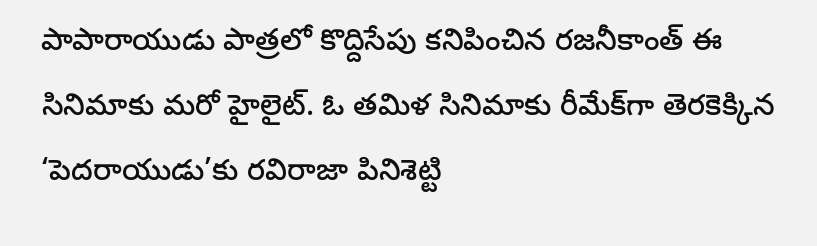పాపారాయుడు పాత్రలో కొద్దిసేపు కనిపించిన రజనీకాంత్ ఈ సినిమాకు మరో హైలైట్. ఓ తమిళ సినిమాకు రీమేక్‌గా తెరకెక్కిన ‘పెదరాయుడు’కు రవిరాజా పినిశెట్టి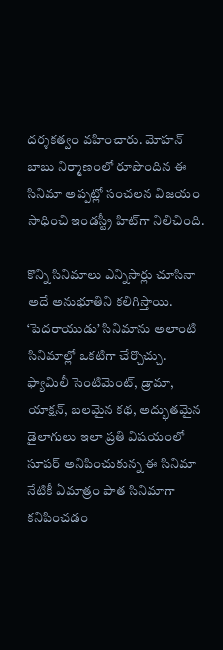దర్శకత్వం వహించారు. మోహన్ బాబు నిర్మాణంలో రూపొందిన ఈ సినిమా అప్పట్లో సంచలన విజయం సాధించి ఇండస్ట్రీ హిట్‌గా నిలిచింది.

కొన్ని సినిమాలు ఎన్నిసార్లు చూసినా అదే అనుభూతిని కలిగిస్తాయి. ‘పెదరాయుడు’ సినిమాను అలాంటి సినిమాల్లో ఒకటిగా చేర్చొచ్చు. ఫ్యామిలీ సెంటిమెంట్, డ్రామా, యాక్షన్, బలమైన కథ, అద్భుతమైన డైలాగులు ఇలా ప్రతి విషయంలో సూపర్ అనిపించుకున్న ఈ సినిమా నేటికీ ఏమాత్రం పాత సినిమాగా కనిపించడం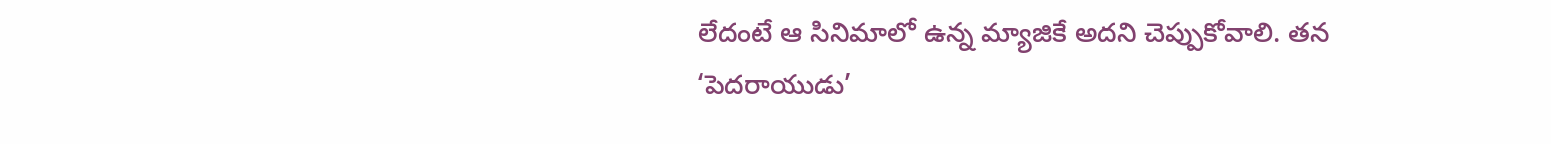లేదంటే ఆ సినిమాలో ఉన్న మ్యాజికే అదని చెప్పుకోవాలి. తన ‘పెదరాయుడు’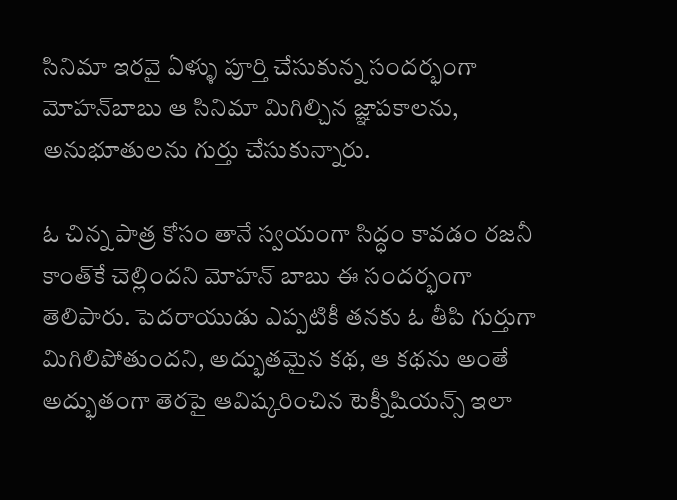సినిమా ఇరవై ఏళ్ళు పూర్తి చేసుకున్న సందర్భంగా మోహన్‌బాబు ఆ సినిమా మిగిల్చిన జ్ఞాపకాలను, అనుభూతులను గుర్తు చేసుకున్నారు.

ఓ చిన్న పాత్ర కోసం తానే స్వయంగా సిద్ధం కావడం రజనీ కాంత్‌కే చెల్లిందని మోహన్ బాబు ఈ సందర్భంగా తెలిపారు. పెదరాయుడు ఎప్పటికీ తనకు ఓ తీపి గుర్తుగా మిగిలిపోతుందని, అద్భుతమైన కథ, ఆ కథను అంతే అద్భుతంగా తెరపై ఆవిష్కరించిన టెక్నీషియన్స్ ఇలా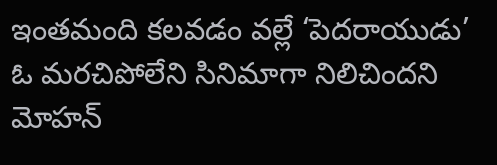ఇంతమంది కలవడం వల్లే ‘పెదరాయుడు’ ఓ మరచిపోలేని సినిమాగా నిలిచిందని మోహన్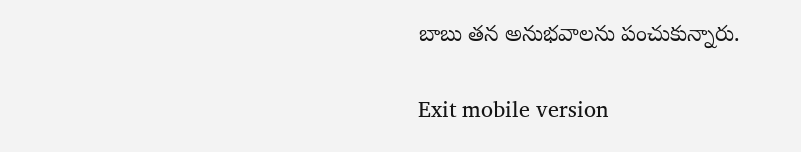బాబు తన అనుభవాలను పంచుకున్నారు.

Exit mobile version